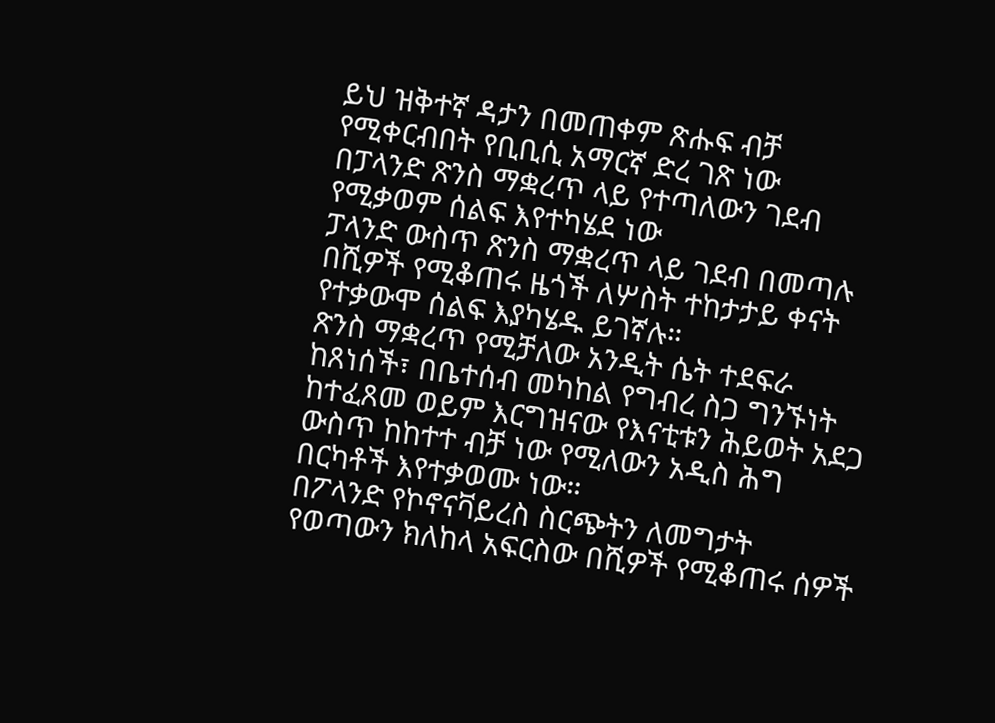ይህ ዝቅተኛ ዳታን በመጠቀም ጽሑፍ ብቻ የሚቀርብበት የቢቢሲ አማርኛ ድረ ገጽ ነው
በፓላንድ ጽንስ ማቋረጥ ላይ የተጣለውን ገደብ የሚቃወም ሰልፍ እየተካሄደ ነው
ፓላንድ ውስጥ ጽንስ ማቋረጥ ላይ ገደብ በመጣሉ በሺዎች የሚቆጠሩ ዜጎች ለሦስት ተከታታይ ቀናት የተቃውሞ ሰልፍ እያካሄዱ ይገኛሉ።
ጽንስ ማቋረጥ የሚቻለው አንዲት ሴት ተደፍራ ከጸነሰች፣ በቤተሰብ መካከል የግብረ ስጋ ግንኙነት ከተፈጸመ ወይም እርግዝናው የእናቲቱን ሕይወት አደጋ ውስጥ ከከተተ ብቻ ነው የሚለውን አዲስ ሕግ በርካቶች እየተቃወሙ ነው።
በፖላንድ የኮኖናቫይረስ ስርጭትን ለመግታት የወጣውን ክለከላ አፍርስው በሺዎች የሚቆጠሩ ሰዎች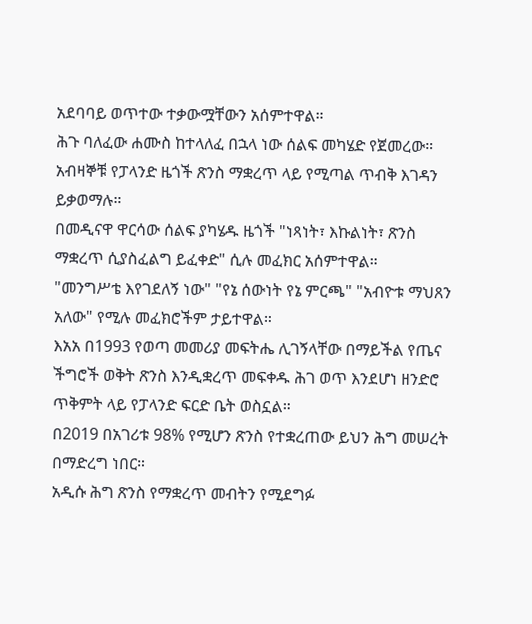አደባባይ ወጥተው ተቃውሟቸውን አሰምተዋል።
ሕጉ ባለፈው ሐሙስ ከተላለፈ በኋላ ነው ሰልፍ መካሄድ የጀመረው። አብዛኞቹ የፓላንድ ዜጎች ጽንስ ማቋረጥ ላይ የሚጣል ጥብቅ እገዳን ይቃወማሉ።
በመዲናዋ ዋርሳው ሰልፍ ያካሄዱ ዜጎች "ነጻነት፣ እኩልነት፣ ጽንስ ማቋረጥ ሲያስፈልግ ይፈቀድ" ሲሉ መፈክር አሰምተዋል።
"መንግሥቴ እየገደለኝ ነው" "የኔ ሰውነት የኔ ምርጫ" "አብዮቱ ማህጸን አለው" የሚሉ መፈክሮችም ታይተዋል።
እአአ በ1993 የወጣ መመሪያ መፍትሔ ሊገኝላቸው በማይችል የጤና ችግሮች ወቅት ጽንስ እንዲቋረጥ መፍቀዱ ሕገ ወጥ እንደሆነ ዘንድሮ ጥቅምት ላይ የፓላንድ ፍርድ ቤት ወስኗል።
በ2019 በአገሪቱ 98% የሚሆን ጽንስ የተቋረጠው ይህን ሕግ መሠረት በማድረግ ነበር።
አዲሱ ሕግ ጽንስ የማቋረጥ መብትን የሚደግፉ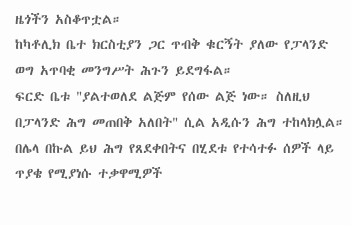ዜጎችን አስቆጥቷል።
ከካቶሊክ ቤተ ክርስቲያን ጋር ጥብቅ ቁርኝት ያለው የፓላንድ ወግ አጥባቂ መንግሥት ሕጉን ይደግፋል።
ፍርድ ቤቱ "ያልተወለደ ልጅም የሰው ልጅ ነው። ስለዚህ በፓላንድ ሕግ መጠበቅ አለበት" ሲል አዲሱን ሕግ ተከላክሏል።
በሌላ በኩል ይህ ሕግ የጸደቀበትና በሂደቱ የተሳተፉ ሰዎች ላይ ጥያቄ የሚያነሱ ተቃዋሚዎች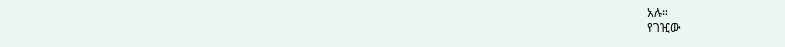አሉ።
የገዢው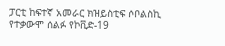ፓርቲ ከፍተኛ አመራር ክዝይስቲፍ ሶቦልስኪ የተቃውሞ ሰልፉ የኮቪድ-19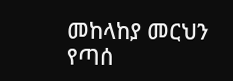መከላከያ መርህን የጣሰ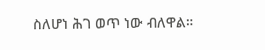ስለሆነ ሕገ ወጥ ነው ብለዋል።